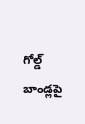గోల్డ్ బాండ్లపై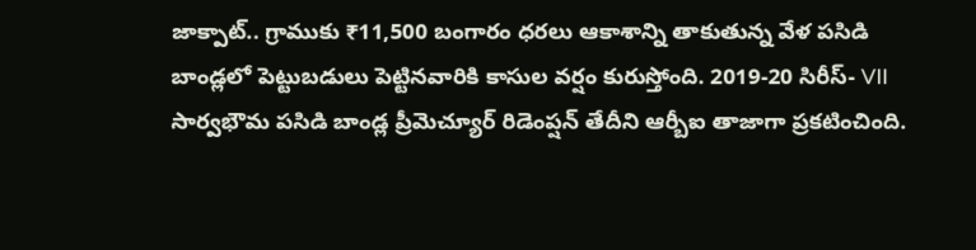జాక్పాట్.. గ్రాముకు ₹11,500 బంగారం ధరలు ఆకాశాన్ని తాకుతున్న వేళ పసిడి బాండ్లలో పెట్టుబడులు పెట్టినవారికి కాసుల వర్షం కురుస్తోంది. 2019-20 సిరీస్- VII సార్వభౌమ పసిడి బాండ్ల ప్రీమెచ్యూర్ రిడెంప్షన్ తేదీని ఆర్బీఐ తాజాగా ప్రకటించింది.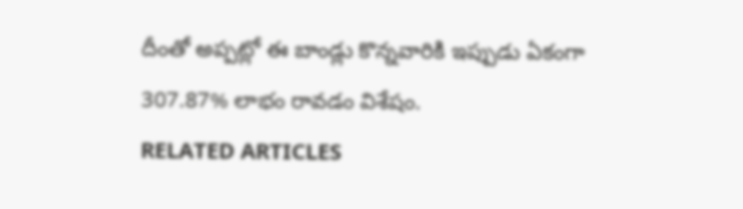దీంతో అప్పట్లో ఈ బాండ్లు కొన్నవారికి ఇప్పుడు ఏకంగా 307.87% లాభం రావడం విశేషం.
RELATED ARTICLES